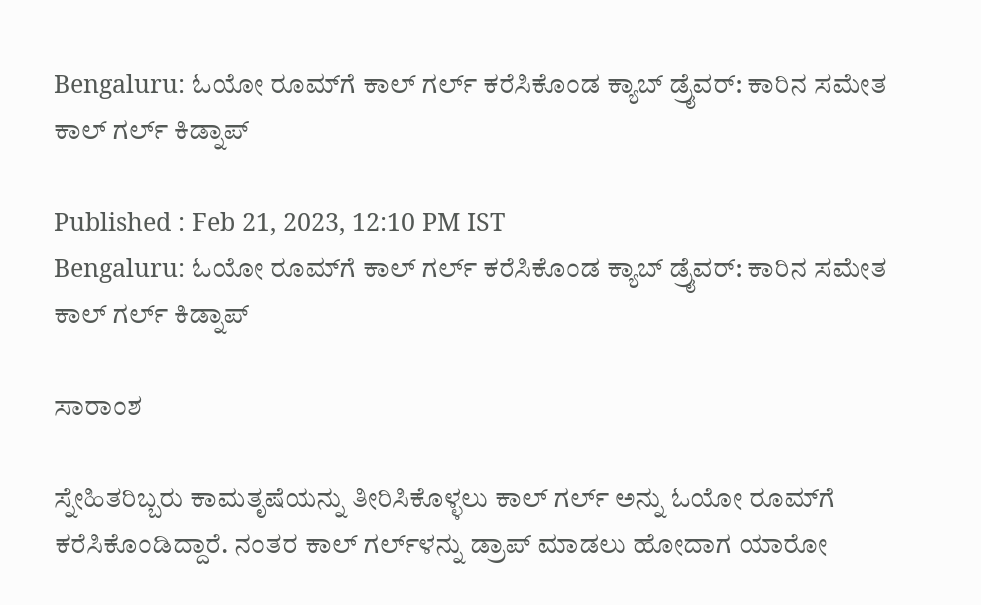Bengaluru: ಓಯೋ ರೂಮ್‌ಗೆ ಕಾಲ್‌ ಗರ್ಲ್‌ ಕರೆಸಿಕೊಂಡ ಕ್ಯಾಬ್‌ ಡ್ರೈವರ್: ಕಾರಿನ ಸಮೇತ ಕಾಲ್‌ ಗರ್ಲ್‌ ಕಿಡ್ನಾಪ್‌

Published : Feb 21, 2023, 12:10 PM IST
Bengaluru: ಓಯೋ ರೂಮ್‌ಗೆ ಕಾಲ್‌ ಗರ್ಲ್‌ ಕರೆಸಿಕೊಂಡ ಕ್ಯಾಬ್‌ ಡ್ರೈವರ್: ಕಾರಿನ ಸಮೇತ ಕಾಲ್‌ ಗರ್ಲ್‌ ಕಿಡ್ನಾಪ್‌

ಸಾರಾಂಶ

ಸ್ನೇಹಿತರಿಬ್ಬರು ಕಾಮತೃಷೆಯನ್ನು ತೀರಿಸಿಕೊಳ್ಳಲು ಕಾಲ್‌ ಗರ್ಲ್‌ ಅನ್ನು ಓಯೋ ರೂಮ್‌ಗೆ ಕರೆಸಿಕೊಂಡಿದ್ದಾರೆ. ನಂತರ ಕಾಲ್‌ ಗರ್ಲ್‌ಳನ್ನು ಡ್ರಾಪ್‌ ಮಾಡಲು ಹೋದಾಗ ಯಾರೋ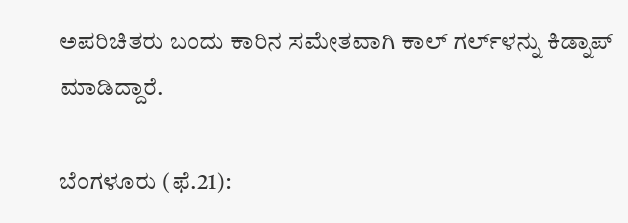ಅಪರಿಚಿತರು ಬಂದು ಕಾರಿನ ಸಮೇತವಾಗಿ ಕಾಲ್‌ ಗರ್ಲ್‌ಳನ್ನು ಕಿಡ್ನಾಪ್‌ ಮಾಡಿದ್ದಾರೆ.

ಬೆಂಗಳೂರು (ಫೆ.21):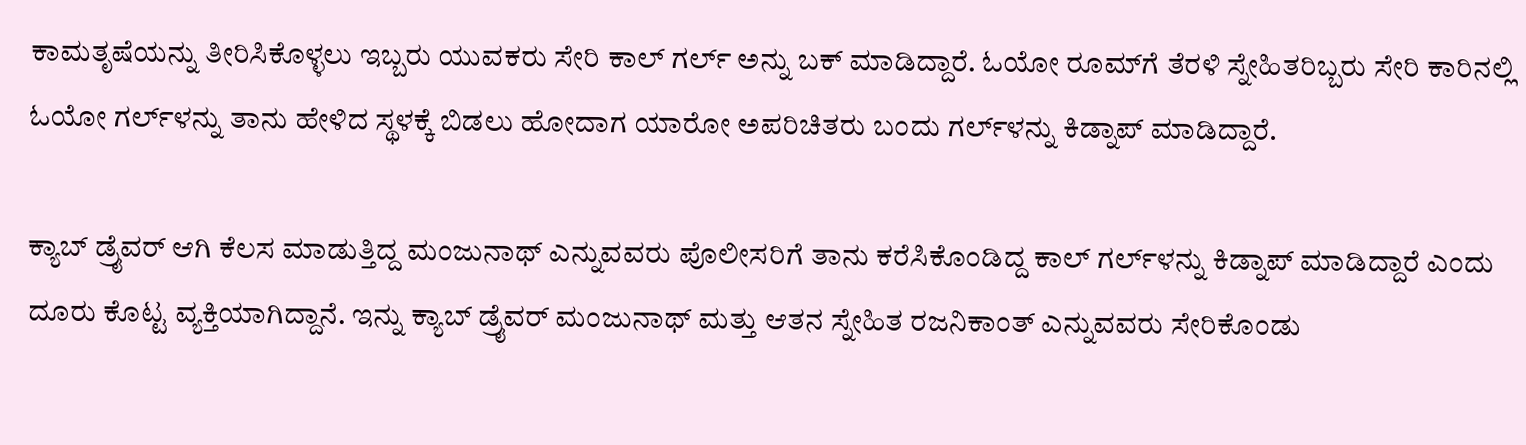ಕಾಮತೃಷೆಯನ್ನು ತೀರಿಸಿಕೊಳ್ಳಲು ಇಬ್ಬರು ಯುವಕರು ಸೇರಿ ಕಾಲ್‌ ಗರ್ಲ್‌ ಅನ್ನು ಬಕ್‌ ಮಾಡಿದ್ದಾರೆ. ಓಯೋ ರೂಮ್‌ಗೆ ತೆರಳಿ ಸ್ನೇಹಿತರಿಬ್ಬರು ಸೇರಿ ಕಾರಿನಲ್ಲಿ ಓಯೋ ಗರ್ಲ್‌ಳನ್ನು ತಾನು ಹೇಳಿದ ಸ್ಥಳಕ್ಕೆ ಬಿಡಲು ಹೋದಾಗ ಯಾರೋ ಅಪರಿಚಿತರು ಬಂದು ಗರ್ಲ್‌ಳನ್ನು ಕಿಡ್ನಾಪ್‌ ಮಾಡಿದ್ದಾರೆ.

ಕ್ಯಾಬ್‌ ಡ್ರೈವರ್‌ ಆಗಿ ಕೆಲಸ ಮಾಡುತ್ತಿದ್ದ ಮಂಜುನಾಥ್‌ ಎನ್ನುವವರು ಪೊಲೀಸರಿಗೆ ತಾನು ಕರೆಸಿಕೊಂಡಿದ್ದ ಕಾಲ್‌ ಗರ್ಲ್‌ಳನ್ನು ಕಿಡ್ನಾಪ್‌ ಮಾಡಿದ್ದಾರೆ ಎಂದು ದೂರು ಕೊಟ್ಟ ವ್ಯಕ್ತಿಯಾಗಿದ್ದಾನೆ. ಇನ್ನು ಕ್ಯಾಬ್‌ ಡ್ರೈವರ್‌ ಮಂಜುನಾಥ್‌ ಮತ್ತು ಆತನ ಸ್ನೇಹಿತ ರಜನಿಕಾಂತ್‌ ಎನ್ನುವವರು ಸೇರಿಕೊಂಡು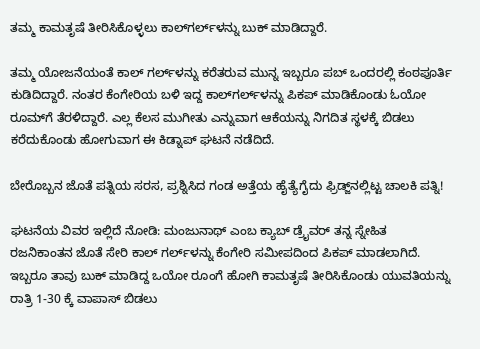ತಮ್ಮ ಕಾಮತೃಷೆ ತೀರಿಸಿಕೊಳ್ಳಲು ಕಾಲ್‌ಗರ್ಲ್‌ಳನ್ನು ಬುಕ್‌ ಮಾಡಿದ್ದಾರೆ.

ತಮ್ಮ ಯೋಜನೆಯಂತೆ ಕಾಲ್‌ ಗರ್ಲ್‌ಳನ್ನು ಕರೆತರುವ ಮುನ್ನ ಇಬ್ಬರೂ ಪಬ್‌ ಒಂದರಲ್ಲಿ ಕಂಠಪೂರ್ತಿ ಕುಡಿದಿದ್ದಾರೆ. ನಂತರ ಕೆಂಗೇರಿಯ ಬಳಿ ಇದ್ದ ಕಾಲ್‌ಗರ್ಲ್‌ಳನ್ನು ಪಿಕಪ್‌ ಮಾಡಿಕೊಂಡು ಓಯೋ ರೂಮ್‌ಗೆ ತೆರಳಿದ್ದಾರೆ. ಎಲ್ಲ ಕೆಲಸ ಮುಗೀತು ಎನ್ನುವಾಗ ಆಕೆಯನ್ನು ನಿಗದಿತ ಸ್ಥಳಕ್ಕೆ ಬಿಡಲು ಕರೆದುಕೊಂಡು ಹೋಗುವಾಗ ಈ ಕಿಡ್ನಾಪ್‌ ಘಟನೆ ನಡೆದಿದೆ.

ಬೇರೊಬ್ಬನ ಜೊತೆ ಪತ್ನಿಯ ಸರಸ, ಪ್ರಶ್ನಿಸಿದ ಗಂಡ ಅತ್ತೆಯ ಹೈತ್ಯೆಗೈದು ಫ್ರಿಡ್ಜ್‌ನಲ್ಲಿಟ್ಟ ಚಾಲಕಿ ಪತ್ನಿ!

ಘಟನೆಯ ವಿವರ ಇಲ್ಲಿದೆ ನೋಡಿ: ಮಂಜುನಾಥ್‌ ಎಂಬ ಕ್ಯಾಬ್ ಡ್ರೈವರ್‌ ತನ್ನ ಸ್ನೇಹಿತ ರಜನಿಕಾಂತನ ಜೊತೆ ಸೇರಿ ಕಾಲ್ ಗರ್ಲ್‌ಳನ್ನು ಕೆಂಗೇರಿ ಸಮೀಪದಿಂದ ಪಿಕಪ್ ಮಾಡಲಾಗಿದೆ. ಇಬ್ಬರೂ ತಾವು ಬುಕ್‌ ಮಾಡಿದ್ದ ಒಯೋ ರೂಂಗೆ ಹೋಗಿ ಕಾಮತೃಷೆ ತೀರಿಸಿಕೊಂಡು ಯುವತಿಯನ್ನು ರಾತ್ರಿ 1-30 ಕ್ಕೆ ವಾಪಾಸ್ ಬಿಡಲು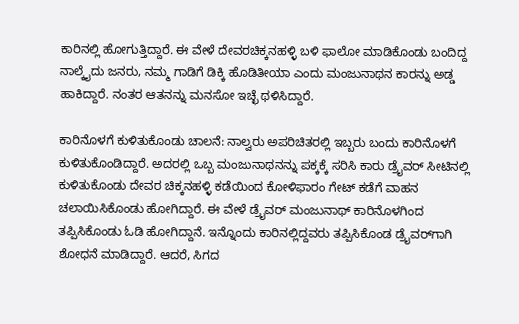ಕಾರಿನಲ್ಲಿ ಹೋಗುತ್ತಿದ್ದಾರೆ. ಈ ವೇಳೆ ದೇವರಚಿಕ್ಕನಹಳ್ಳಿ ಬಳಿ ಫಾಲೋ ಮಾಡಿಕೊಂಡು ಬಂದಿದ್ದ ನಾಲ್ಕೈದು ಜನರು, ನಮ್ಮ ಗಾಡಿಗೆ ಡಿಕ್ಕಿ ಹೊಡಿತೀಯಾ ಎಂದು ಮಂಜುನಾಥನ ಕಾರನ್ನು ಅಡ್ಡ ಹಾಕಿದ್ದಾರೆ. ನಂತರ ಆತನನ್ನು ಮನಸೋ ಇಚ್ಛೆ ಥಳಿಸಿದ್ದಾರೆ.

ಕಾರಿನೊಳಗೆ ಕುಳಿತುಕೊಂಡು ಚಾಲನೆ: ನಾಲ್ವರು ಅಪರಿಚಿತರಲ್ಲಿ ಇಬ್ಬರು ಬಂದು ಕಾರಿನೊಳಗೆ ಕುಳಿತುಕೊಂಡಿದ್ದಾರೆ. ಅದರಲ್ಲಿ ಒಬ್ಬ ಮಂಜುನಾಥನನ್ನು ಪಕ್ಕಕ್ಕೆ ಸರಿಸಿ ಕಾರು ಡ್ರೈವರ್‌ ಸೀಟಿನಲ್ಲಿ ಕುಳಿತುಕೊಂಡು ದೇವರ ಚಿಕ್ಕನಹಳ್ಳಿ ಕಡೆಯಿಂದ ಕೋಳಿಫಾರಂ ಗೇಟ್‌ ಕಡೆಗೆ ವಾಹನ ಚಲಾಯಿಸಿಕೊಂಡು ಹೋಗಿದ್ದಾರೆ. ಈ ವೇಳೆ ಡ್ರೈವರ್‌ ಮಂಜುನಾಥ್‌ ಕಾರಿನೊಳಗಿಂದ ತಪ್ಪಿಸಿಕೊಂಡು ಓಡಿ ಹೋಗಿದ್ದಾನೆ. ಇನ್ನೊಂದು ಕಾರಿನಲ್ಲಿದ್ದವರು ತಪ್ಪಿಸಿಕೊಂಡ ಡ್ರೈವರ್‌ಗಾಗಿ ಶೋಧನೆ ಮಾಡಿದ್ದಾರೆ. ಆದರೆ, ಸಿಗದ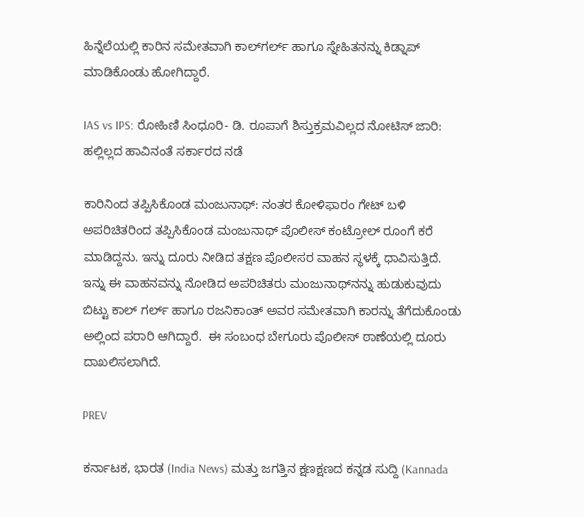ಹಿನ್ನೆಲೆಯಲ್ಲಿ ಕಾರಿನ ಸಮೇತವಾಗಿ ಕಾಲ್‌ಗರ್ಲ್‌ ಹಾಗೂ ಸ್ನೇಹಿತನನ್ನು ಕಿಡ್ನಾಪ್‌ ಮಾಡಿಕೊಂಡು ಹೋಗಿದ್ದಾರೆ.

IAS vs IPS: ರೋಹಿಣಿ ಸಿಂಧೂರಿ- ಡಿ. ರೂಪಾಗೆ ಶಿಸ್ತುಕ್ರಮವಿಲ್ಲದ ನೋಟಿಸ್‌ ಜಾರಿ: ಹಲ್ಲಿಲ್ಲದ ಹಾವಿನಂತೆ ಸರ್ಕಾರದ ನಡೆ

ಕಾರಿನಿಂದ ತಪ್ಪಿಸಿಕೊಂಡ ಮಂಜುನಾಥ್‌: ನಂತರ ಕೋಳಿಫಾರಂ ಗೇಟ್ ಬಳಿ ಅಪರಿಚಿತರಿಂದ ತಪ್ಪಿಸಿಕೊಂಡ ಮಂಜುನಾಥ್‌ ಪೊಲೀಸ್‌ ಕಂಟ್ರೋಲ್‌ ರೂಂಗೆ ಕರೆ ಮಾಡಿದ್ದನು. ಇನ್ನು ದೂರು ನೀಡಿದ ತಕ್ಷಣ ಪೊಲೀಸರ ವಾಹನ ಸ್ಥಳಕ್ಕೆ ಧಾವಿಸುತ್ತಿದೆ. ಇನ್ನು ಈ ವಾಹನವನ್ನು ನೋಡಿದ ಅಪರಿಚಿತರು ಮಂಜುನಾಥ್‌ನನ್ನು ಹುಡುಕುವುದು ಬಿಟ್ಟು ಕಾಲ್ ಗರ್ಲ್ ಹಾಗೂ ರಜನಿಕಾಂತ್ ಅವರ ಸಮೇತವಾಗಿ ಕಾರನ್ನು ತೆಗೆದುಕೊಂಡು ಅಲ್ಲಿಂದ ಪರಾರಿ ಆಗಿದ್ದಾರೆ.  ಈ ಸಂಬಂಧ ಬೇಗೂರು ಪೊಲೀಸ್ ಠಾಣೆಯಲ್ಲಿ ದೂರು ದಾಖಲಿಸಲಾಗಿದೆ.

PREV

ಕರ್ನಾಟಕ, ಭಾರತ (India News) ಮತ್ತು ಜಗತ್ತಿನ ಕ್ಷಣಕ್ಷಣದ ಕನ್ನಡ ಸುದ್ದಿ (Kannada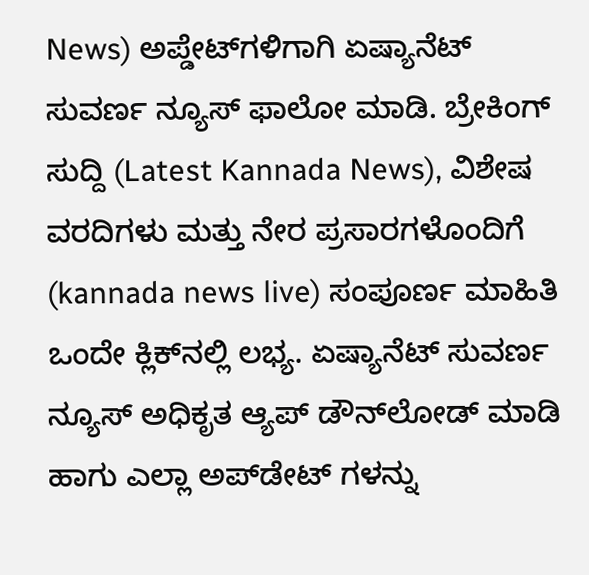News) ಅಪ್ಡೇಟ್‌ಗಳಿಗಾಗಿ ಏಷ್ಯಾನೆಟ್ ಸುವರ್ಣ ನ್ಯೂಸ್‌ ಫಾಲೋ ಮಾಡಿ. ಬ್ರೇಕಿಂಗ್ ಸುದ್ದಿ (Latest Kannada News), ವಿಶೇಷ ವರದಿಗಳು ಮತ್ತು ನೇರ ಪ್ರಸಾರಗಳೊಂದಿಗೆ (kannada news live) ಸಂಪೂರ್ಣ ಮಾಹಿತಿ ಒಂದೇ ಕ್ಲಿಕ್‌ನಲ್ಲಿ ಲಭ್ಯ. ಏಷ್ಯಾನೆಟ್ ಸುವರ್ಣ ನ್ಯೂಸ್ ಅಧಿಕೃತ ಆ್ಯಪ್ ಡೌನ್‌ಲೋಡ್ ಮಾಡಿ ಹಾಗು ಎಲ್ಲಾ ಅಪ್‌ಡೇಟ್ ಗಳನ್ನು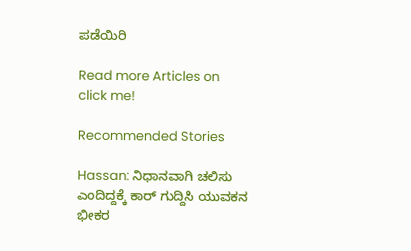ಪಡೆಯಿರಿ

Read more Articles on
click me!

Recommended Stories

Hassan: ನಿಧಾನವಾಗಿ ಚಲಿಸು ಎಂದಿದ್ದಕ್ಕೆ ಕಾರ್ ಗುದ್ದಿಸಿ ಯುವಕನ ಭೀಕರ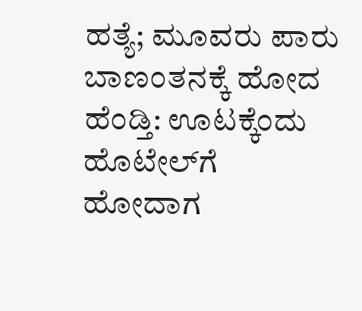ಹತ್ಯೆ; ಮೂವರು ಪಾರು
ಬಾಣಂತನಕ್ಕೆ ಹೋದ ಹೆಂಡ್ತಿ: ಊಟಕ್ಕೆಂದು ಹೊಟೇಲ್‌ಗೆ ಹೋದಾಗ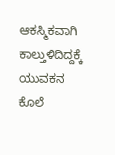ಆಕಸ್ಮಿಕವಾಗಿ ಕಾಲ್ತುಳಿದಿದ್ದಕ್ಕೆ ಯುವಕನ ಕೊಲೆ